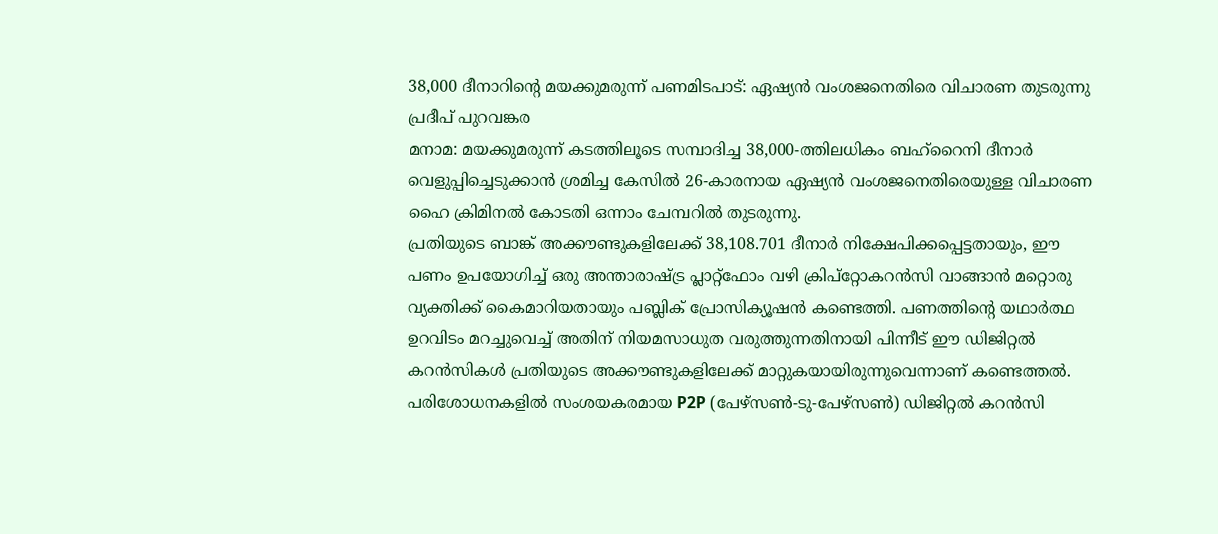38,000 ദീനാറിന്റെ മയക്കുമരുന്ന് പണമിടപാട്: ഏഷ്യൻ വംശജനെതിരെ വിചാരണ തുടരുന്നു
പ്രദീപ് പുറവങ്കര
മനാമ: മയക്കുമരുന്ന് കടത്തിലൂടെ സമ്പാദിച്ച 38,000-ത്തിലധികം ബഹ്റൈനി ദീനാർ വെളുപ്പിച്ചെടുക്കാൻ ശ്രമിച്ച കേസിൽ 26-കാരനായ ഏഷ്യൻ വംശജനെതിരെയുള്ള വിചാരണ ഹൈ ക്രിമിനൽ കോടതി ഒന്നാം ചേമ്പറിൽ തുടരുന്നു.
പ്രതിയുടെ ബാങ്ക് അക്കൗണ്ടുകളിലേക്ക് 38,108.701 ദീനാർ നിക്ഷേപിക്കപ്പെട്ടതായും, ഈ പണം ഉപയോഗിച്ച് ഒരു അന്താരാഷ്ട്ര പ്ലാറ്റ്ഫോം വഴി ക്രിപ്റ്റോകറൻസി വാങ്ങാൻ മറ്റൊരു വ്യക്തിക്ക് കൈമാറിയതായും പബ്ലിക് പ്രോസിക്യൂഷൻ കണ്ടെത്തി. പണത്തിന്റെ യഥാർത്ഥ ഉറവിടം മറച്ചുവെച്ച് അതിന് നിയമസാധുത വരുത്തുന്നതിനായി പിന്നീട് ഈ ഡിജിറ്റൽ കറൻസികൾ പ്രതിയുടെ അക്കൗണ്ടുകളിലേക്ക് മാറ്റുകയായിരുന്നുവെന്നാണ് കണ്ടെത്തൽ.
പരിശോധനകളിൽ സംശയകരമായ P2P (പേഴ്സൺ-ടു-പേഴ്സൺ) ഡിജിറ്റൽ കറൻസി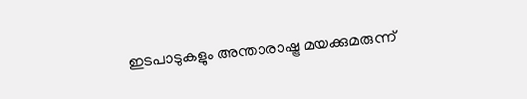ഇടപാടുകളും അന്താരാഷ്ട്ര മയക്കുമരുന്ന്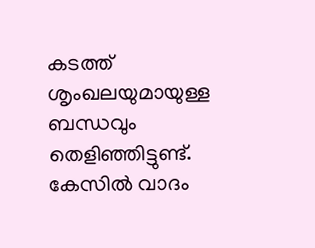കടത്ത് ശൃംഖലയുമായുള്ള ബന്ധവും തെളിഞ്ഞിട്ടുണ്ട്. കേസിൽ വാദം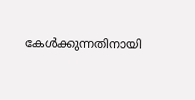കേൾക്കുന്നതിനായി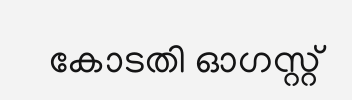കോടതി ഓഗസ്റ്റ്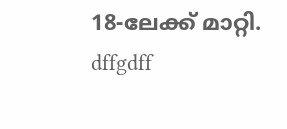18-ലേക്ക് മാറ്റി.
dffgdff